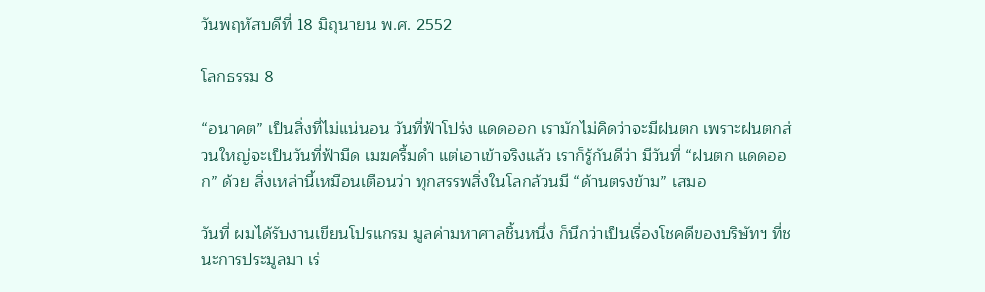วันพฤหัสบดีที่ 18 มิถุนายน พ.ศ. 2552

โลกธรรม 8

“อนาคต” เป็นสิ่งที่ไม่แน่นอน วันที่ฟ้าโปร่ง แดดออก เรามักไม่คิดว่าจะมีฝนตก เพราะฝนตกส่วนใหญ่จะเป็นวันที่ฟ้ามืด เมฆครื้มดำ แต่เอาเข้าจริงแล้ว เราก็รู้กันดีว่า มีวันที่ “ฝนตก แดดออก” ด้วย สิ่งเหล่านี้เหมือนเตือนว่า ทุกสรรพสิ่งในโลกล้วนมี “ด้านตรงข้าม” เสมอ

วันที่ ผมได้รับงานเขียนโปรแกรม มูลค่ามหาศาลชิ้นหนึ่ง ก็นึกว่าเป็นเรื่องโชคดีของบริษัทฯ ที่ชนะการประมูลมา เร่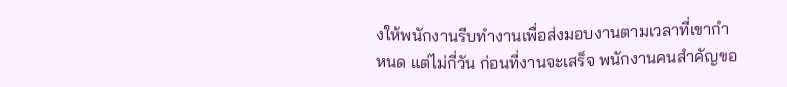งให้พนักงานรีบทำงานเพื่อส่งมอบงานตามเวลาที่เขากำหนด แต่ไม่กี่วัน ก่อนที่งานจะเสร็จ พนักงานคนสำคัญขอ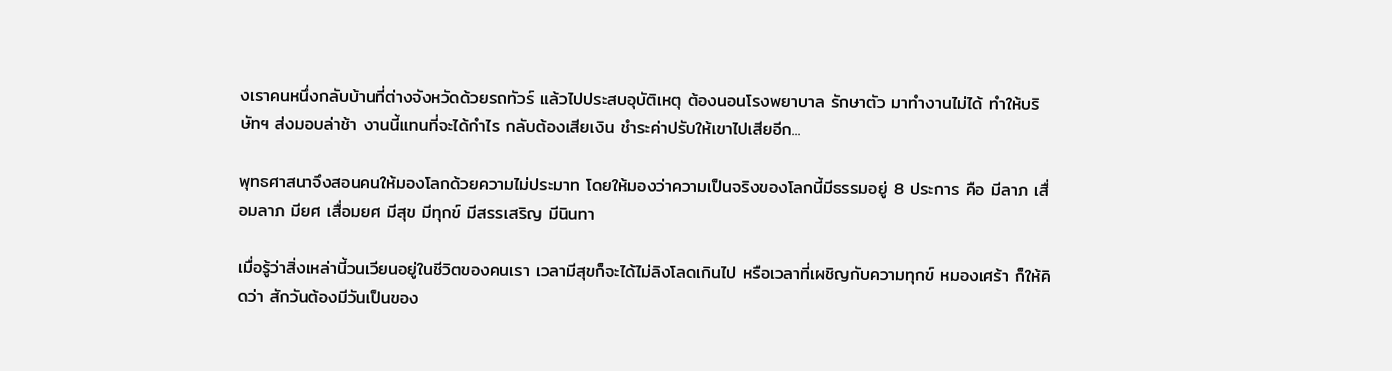งเราคนหนึ่งกลับบ้านที่ต่างจังหวัดด้วยรถทัวร์ แล้วไปประสบอุบัติเหตุ ต้องนอนโรงพยาบาล รักษาตัว มาทำงานไม่ได้ ทำให้บริษัทฯ ส่งมอบล่าช้า งานนี้แทนที่จะได้กำไร กลับต้องเสียเงิน ชำระค่าปรับให้เขาไปเสียอีก...

พุทธศาสนาจึงสอนคนให้มองโลกด้วยความไม่ประมาท โดยให้มองว่าความเป็นจริงของโลกนี้มีธรรมอยู่ 8 ประการ คือ มีลาภ เสื่อมลาภ มียศ เสื่อมยศ มีสุข มีทุกข์ มีสรรเสริญ มีนินทา

เมื่อรู้ว่าสิ่งเหล่านี้วนเวียนอยู่ในชีวิตของคนเรา เวลามีสุขก็จะได้ไม่ลิงโลดเกินไป หรือเวลาที่เผชิญกับความทุกข์ หมองเศร้า ก็ให้คิดว่า สักวันต้องมีวันเป็นของ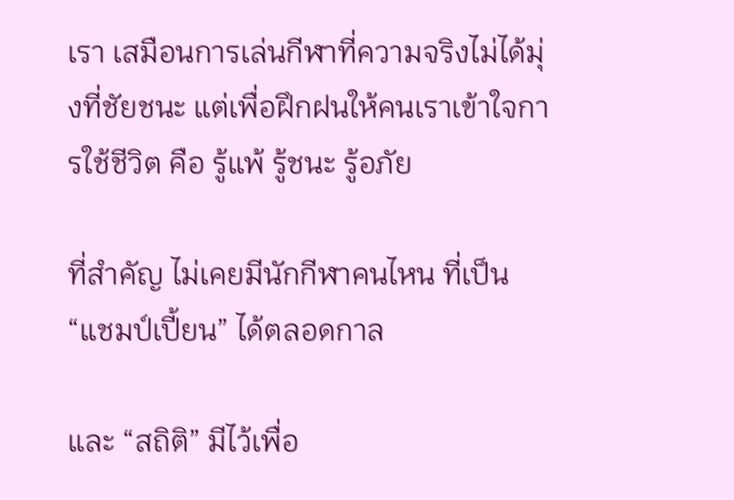เรา เสมือนการเล่นกีฬาที่ความจริงไม่ได้มุ่งที่ชัยชนะ แต่เพื่อฝึกฝนให้คนเราเข้าใจการใช้ชีวิต คือ รู้แพ้ รู้ชนะ รู้อภัย

ที่สำคัญ ไม่เคยมีนักกีฬาคนไหน ที่เป็น “แชมป์เปี้ยน” ได้ตลอดกาล

และ “สถิติ” มีไว้เพื่อ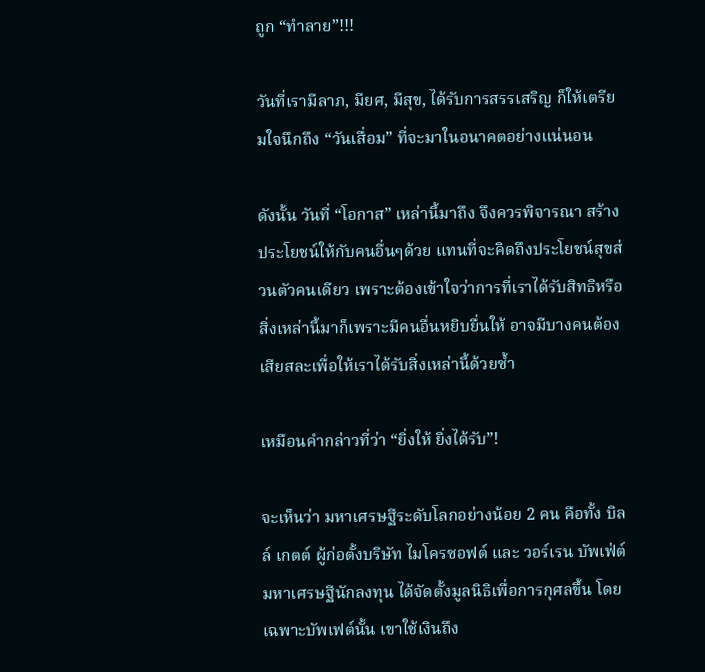ถูก “ทำลาย”!!!

วันที่เรามีลาภ, มียศ, มีสุข, ได้รับการสรรเสริญ ก็ให้เตรียมใจนึกถึง “วันเสื่อม” ที่จะมาในอนาคตอย่างแน่นอน

ดังนั้น วันที่ “โอกาส” เหล่านี้มาถึง จึงควรพิจารณา สร้างประโยชน์ให้กับคนอื่นๆด้วย แทนที่จะคิดถึงประโยชน์สุขส่วนตัวคนเดียว เพราะต้องเข้าใจว่าการที่เราได้รับสิทธิหรือสิ่งเหล่านี้มาก็เพราะมีคนอื่นหยิบยื่นให้ อาจมีบางคนต้องเสียสละเพื่อให้เราได้รับสิ่งเหล่านี้ด้วยซ้ำ

เหมือนคำกล่าวที่ว่า “ยิ่งให้ ยิ่งได้รับ”!

จะเห็นว่า มหาเศรษฐีระดับโลกอย่างน้อย 2 คน คือทั้ง บิลล์ เกตต์ ผู้ก่อตั้งบริษัท ไมโครซอฟต์ และ วอร์เรน บัพเฟ่ต์ มหาเศรษฐีนักลงทุน ได้จัดตั้งมูลนิธิเพื่อการกุศลขึ้น โดยเฉพาะบัพเฟต์นั้น เขาใช้เงินถึง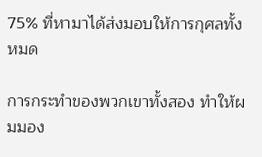75% ที่หามาได้ส่งมอบให้การกุศลทั้งหมด

การกระทำของพวกเขาทั้งสอง ทำให้ผมมอง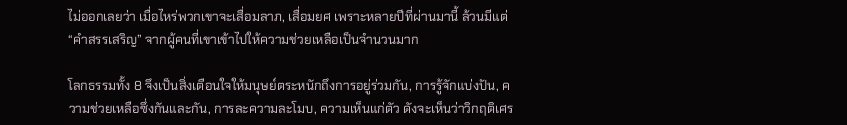ไม่ออกเลยว่า เมื่อไหร่พวกเขาจะเสื่อมลาภ, เสื่อมยศ เพราะหลายปีที่ผ่านมานี้ ล้วนมีแต่ “คำสรรเสริญ” จากผู้คนที่เขาเข้าไปให้ความช่วยเหลือเป็นจำนวนมาก

โลกธรรมทั้ง 8 จึงเป็นสิ่งเตือนใจให้มนุษย์ตระหนักถึงการอยู่ร่วมกัน, การรู้จักแบ่งปัน, ความช่วยเหลือซึ่งกันและกัน, การละความละโมบ, ความเห็นแก่ตัว ดังจะเห็นว่าวิกฤติเศร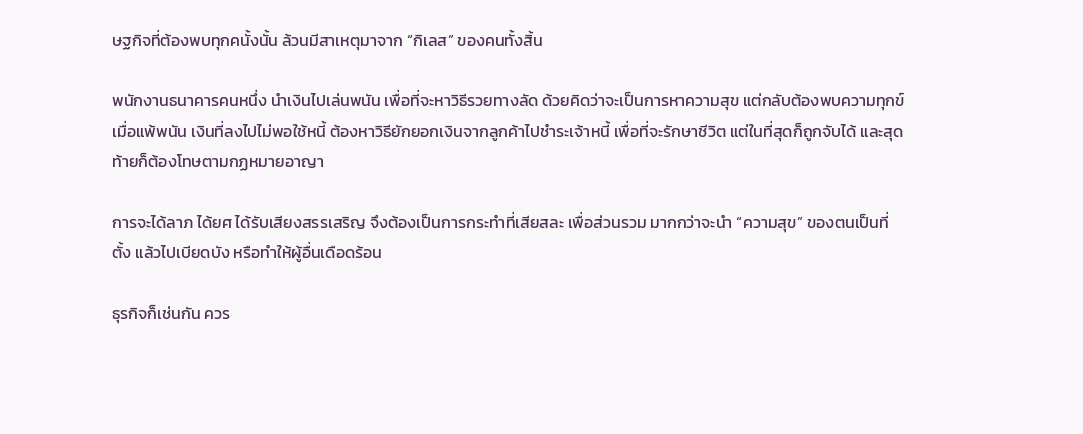ษฐกิจที่ต้องพบทุกคนั้งนั้น ล้วนมีสาเหตุมาจาก “กิเลส” ของคนทั้งสิ้น

พนักงานธนาคารคนหนึ่ง นำเงินไปเล่นพนัน เพื่อที่จะหาวิธีรวยทางลัด ด้วยคิดว่าจะเป็นการหาความสุข แต่กลับต้องพบความทุกข์เมื่อแพ้พนัน เงินที่ลงไปไม่พอใช้หนี้ ต้องหาวิธียักยอกเงินจากลูกค้าไปชำระเจ้าหนี้ เพื่อที่จะรักษาชีวิต แต่ในที่สุดก็ถูกจับได้ และสุดท้ายก็ต้องโทษตามกฏหมายอาญา

การจะได้ลาภ ได้ยศ ได้รับเสียงสรรเสริญ จึงต้องเป็นการกระทำที่เสียสละ เพื่อส่วนรวม มากกว่าจะนำ “ความสุข” ของตนเป็นที่ตั้ง แล้วไปเบียดบัง หรือทำให้ผู้อื่นเดือดร้อน

ธุรกิจก็เช่นกัน ควร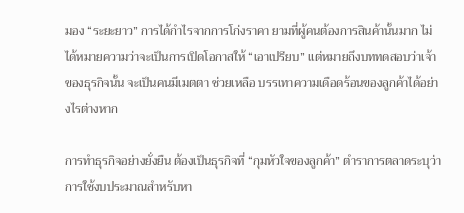มอง “ระยะยาว” การได้กำไรจากการโก่งราคา ยามที่ผู้คนต้องการสินค้านั้นมาก ไม่ได้หมายความว่าจะเป็นการเปิดโอกาสให้ “เอาเปรียบ” แต่หมายถึงบททดสอบว่าเจ้าของธุรกิจนั้น จะเป็นคนมีเมตตา ช่วยเหลือ บรรเทาความเดือดร้อนของลูกค้าได้อย่างไรต่างหาก

การทำธุรกิจอย่างยั่งยืน ต้องเป็นธุรกิจที่ “กุมหัวใจของลูกค้า” ตำราการตลาดระบุว่าการใช้งบประมาณสำหรับหา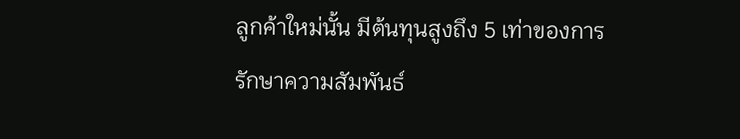ลูกค้าใหม่นั้น มีต้นทุนสูงถึง 5 เท่าของการรักษาความสัมพันธ์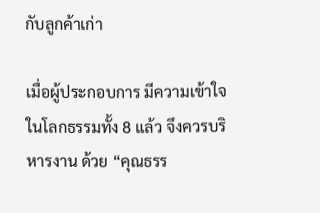กับลูกค้าเก่า

เมื่อผู้ประกอบการ มีความเข้าใจในโลกธรรมทั้ง 8 แล้ว จึงควรบริหารงาน ด้วย “คุณธรร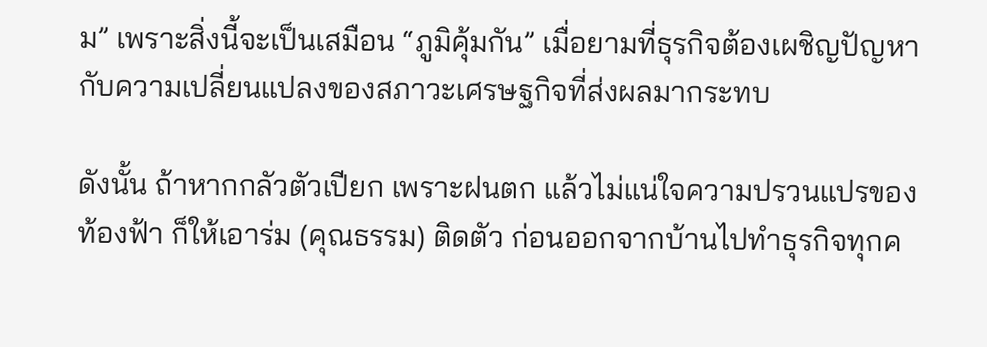ม” เพราะสิ่งนี้จะเป็นเสมือน “ภูมิคุ้มกัน” เมื่อยามที่ธุรกิจต้องเผชิญปัญหากับความเปลี่ยนแปลงของสภาวะเศรษฐกิจที่ส่งผลมากระทบ

ดังนั้น ถ้าหากกลัวตัวเปียก เพราะฝนตก แล้วไม่แน่ใจความปรวนแปรของท้องฟ้า ก็ให้เอาร่ม (คุณธรรม) ติดตัว ก่อนออกจากบ้านไปทำธุรกิจทุกค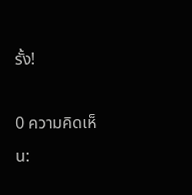รั้ง!

0 ความคิดเห็น: